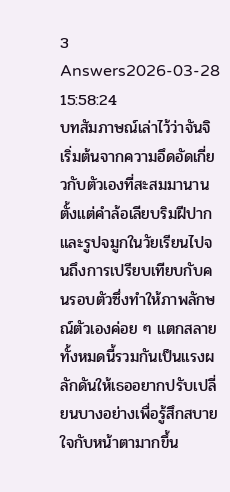3 Answers2026-03-28 15:58:24
บทสัมภาษณ์เล่าไว้ว่าจันจิเริ่มต้นจากความอึดอัดเกี่ยวกับตัวเองที่สะสมมานาน ตั้งแต่คำล้อเลียบริมฝีปากและรูปจมูกในวัยเรียนไปจนถึงการเปรียบเทียบกับคนรอบตัวซึ่งทำให้ภาพลักษณ์ตัวเองค่อย ๆ แตกสลาย ทั้งหมดนี้รวมกันเป็นแรงผลักดันให้เธออยากปรับเปลี่ยนบางอย่างเพื่อรู้สึกสบายใจกับหน้าตามากขึ้น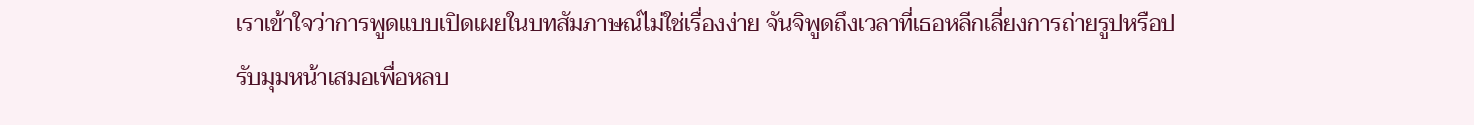เราเข้าใจว่าการพูดแบบเปิดเผยในบทสัมภาษณ์ไม่ใช่เรื่องง่าย จันจิพูดถึงเวลาที่เธอหลีกเลี่ยงการถ่ายรูปหรือปรับมุมหน้าเสมอเพื่อหลบ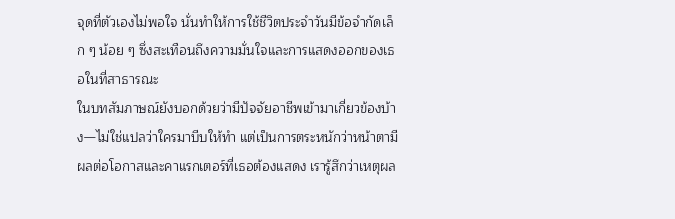จุดที่ตัวเองไม่พอใจ นั่นทำให้การใช้ชีวิตประจำวันมีข้อจำกัดเล็ก ๆ น้อย ๆ ซึ่งสะเทือนถึงความมั่นใจและการแสดงออกของเธอในที่สาธารณะ
ในบทสัมภาษณ์ยังบอกด้วยว่ามีปัจจัยอาชีพเข้ามาเกี่ยวข้องบ้าง—ไม่ใช่แปลว่าใครมาบีบให้ทำ แต่เป็นการตระหนักว่าหน้าตามีผลต่อโอกาสและคาแรกเตอร์ที่เธอต้องแสดง เรารู้สึกว่าเหตุผล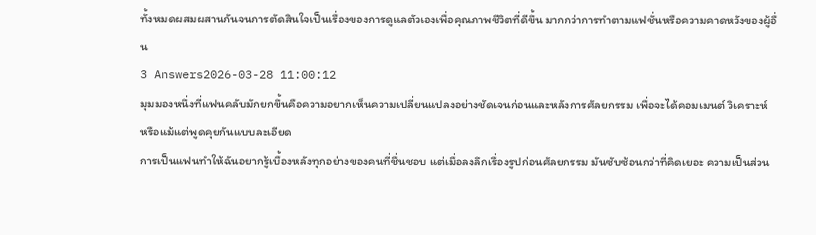ทั้งหมดผสมผสานกันจนการตัดสินใจเป็นเรื่องของการดูแลตัวเองเพื่อคุณภาพชีวิตที่ดีขึ้น มากกว่าการทำตามแฟชั่นหรือความคาดหวังของผู้อื่น
3 Answers2026-03-28 11:00:12
มุมมองหนึ่งที่แฟนคลับมักยกขึ้นคือความอยากเห็นความเปลี่ยนแปลงอย่างชัดเจนก่อนและหลังการศัลยกรรม เพื่อจะได้คอมเมนต์ วิเคราะห์ หรือแม้แต่พูดคุยกันแบบละเอียด
การเป็นแฟนทำให้ฉันอยากรู้เบื้องหลังทุกอย่างของคนที่ชื่นชอบ แต่เมื่อลงลึกเรื่องรูปก่อนศัลยกรรม มันซับซ้อนกว่าที่คิดเยอะ ความเป็นส่วน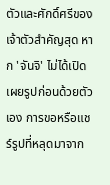ตัวและศักดิ์ศรีของเจ้าตัวสำคัญสุด หาก 'จันจิ' ไม่ได้เปิดเผยรูปก่อนด้วยตัวเอง การขอหรือแชร์รูปที่หลุดมาจาก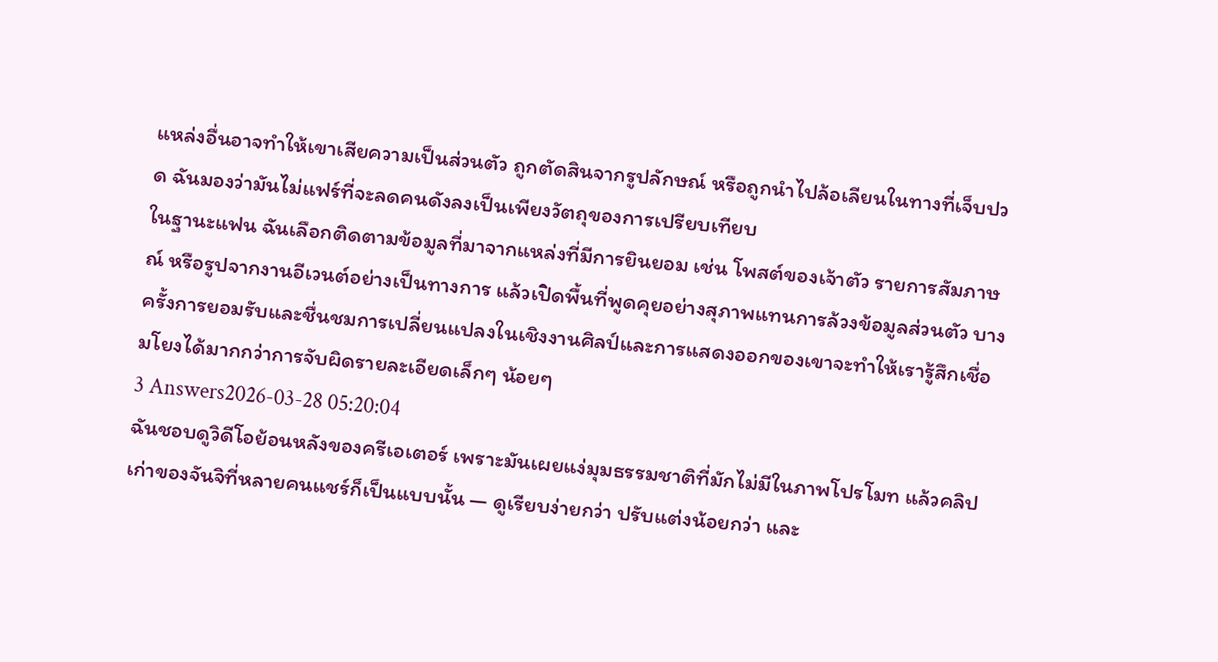แหล่งอื่นอาจทำให้เขาเสียความเป็นส่วนตัว ถูกตัดสินจากรูปลักษณ์ หรือถูกนำไปล้อเลียนในทางที่เจ็บปวด ฉันมองว่ามันไม่แฟร์ที่จะลดคนดังลงเป็นเพียงวัตถุของการเปรียบเทียบ
ในฐานะแฟน ฉันเลือกติดตามข้อมูลที่มาจากแหล่งที่มีการยินยอม เช่น โพสต์ของเจ้าตัว รายการสัมภาษณ์ หรือรูปจากงานอีเวนต์อย่างเป็นทางการ แล้วเปิดพื้นที่พูดคุยอย่างสุภาพแทนการล้วงข้อมูลส่วนตัว บางครั้งการยอมรับและชื่นชมการเปลี่ยนแปลงในเชิงงานศิลป์และการแสดงออกของเขาจะทำให้เรารู้สึกเชื่อมโยงได้มากกว่าการจับผิดรายละเอียดเล็กๆ น้อยๆ
3 Answers2026-03-28 05:20:04
ฉันชอบดูวิดีโอย้อนหลังของครีเอเตอร์ เพราะมันเผยแง่มุมธรรมชาติที่มักไม่มีในภาพโปรโมท แล้วคลิปเก่าของจันจิที่หลายคนแชร์ก็เป็นแบบนั้น — ดูเรียบง่ายกว่า ปรับแต่งน้อยกว่า และ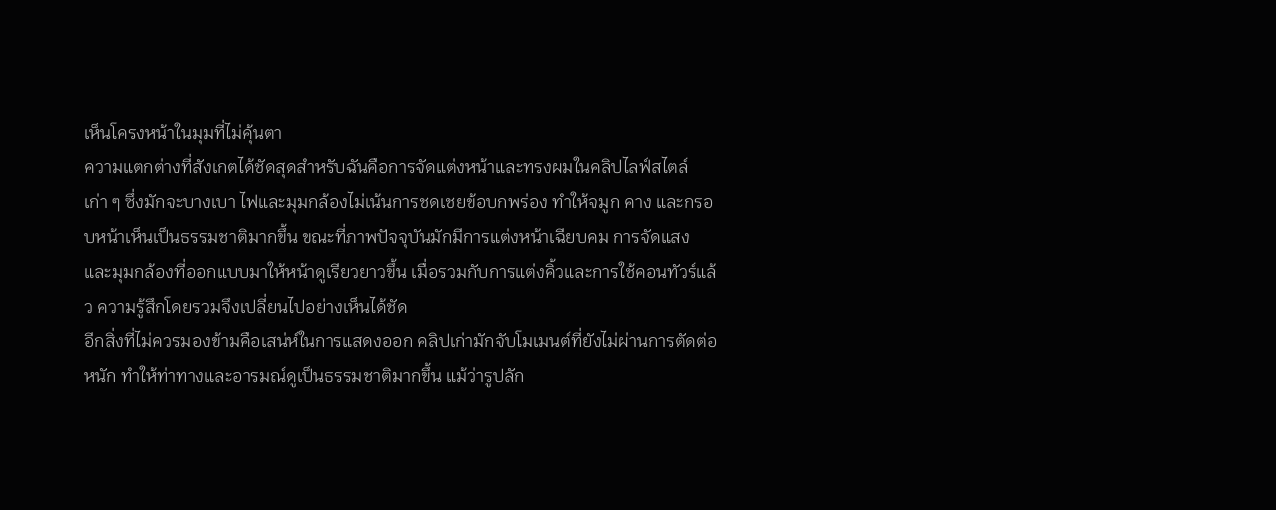เห็นโครงหน้าในมุมที่ไม่คุ้นตา
ความแตกต่างที่สังเกตได้ชัดสุดสำหรับฉันคือการจัดแต่งหน้าและทรงผมในคลิปไลฟ์สไตล์เก่า ๆ ซึ่งมักจะบางเบา ไฟและมุมกล้องไม่เน้นการชดเชยข้อบกพร่อง ทำให้จมูก คาง และกรอบหน้าเห็นเป็นธรรมชาติมากขึ้น ขณะที่ภาพปัจจุบันมักมีการแต่งหน้าเฉียบคม การจัดแสง และมุมกล้องที่ออกแบบมาให้หน้าดูเรียวยาวขึ้น เมื่อรวมกับการแต่งคิ้วและการใช้คอนทัวร์แล้ว ความรู้สึกโดยรวมจึงเปลี่ยนไปอย่างเห็นได้ชัด
อีกสิ่งที่ไม่ควรมองข้ามคือเสน่ห์ในการแสดงออก คลิปเก่ามักจับโมเมนต์ที่ยังไม่ผ่านการตัดต่อหนัก ทำให้ท่าทางและอารมณ์ดูเป็นธรรมชาติมากขึ้น แม้ว่ารูปลัก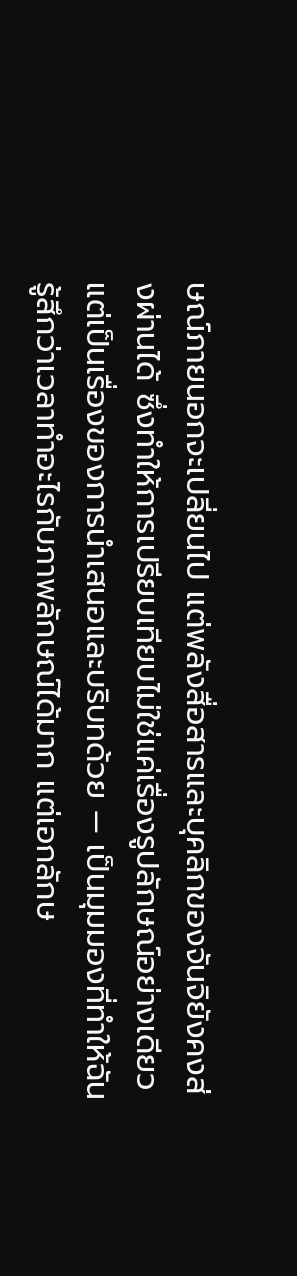ษณ์ภายนอกจะเปลี่ยนไป แต่พลังสื่อสารและบุคลิกของจันจิยังคงส่งผ่านได้ ซึ่งทำให้การเปรียบเทียบไม่ใช่แค่เรื่องรูปลักษณ์อย่างเดียว แต่เป็นเรื่องของการนำเสนอและบริบทด้วย — เป็นมุมมองที่ทำให้ฉันรู้สึกว่าเวลาทำอะไรกับภาพลักษณ์ได้มาก แต่เอกลักษ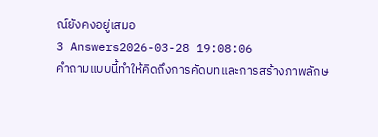ณ์ยังคงอยู่เสมอ
3 Answers2026-03-28 19:08:06
คำถามแบบนี้ทำให้คิดถึงการคัดบทและการสร้างภาพลักษ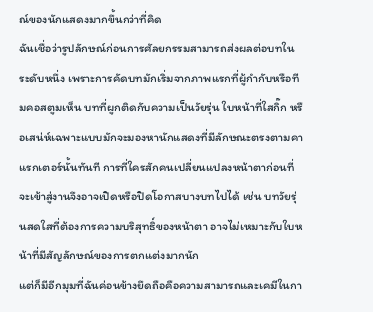ณ์ของนักแสดงมากขึ้นกว่าที่คิด
ฉันเชื่อว่ารูปลักษณ์ก่อนการศัลยกรรมสามารถส่งผลต่อบทในระดับหนึ่ง เพราะการคัดบทมักเริ่มจากภาพแรกที่ผู้กำกับหรือทีมคอสตูมเห็น บทที่ผูกติดกับความเป็นวัยรุ่น ใบหน้าที่ใสกิ๊ก หรือเสน่ห์เฉพาะแบบมักจะมองหานักแสดงที่มีลักษณะตรงตามคาแรกเตอร์นั้นทันที การที่ใครสักคนเปลี่ยนแปลงหน้าตาก่อนที่จะเข้าสู่งานจึงอาจเปิดหรือปิดโอกาสบางบทไปได้ เช่น บทวัยรุ่นสดใสที่ต้องการความบริสุทธิ์ของหน้าตา อาจไม่เหมาะกับใบหน้าที่มีสัญลักษณ์ของการตกแต่งมากนัก
แต่ก็มีอีกมุมที่ฉันค่อนข้างยึดถือคือความสามารถและเคมีในกา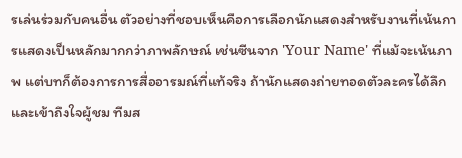รเล่นร่วมกับคนอื่น ตัวอย่างที่ชอบเห็นคือการเลือกนักแสดงสำหรับงานที่เน้นการแสดงเป็นหลักมากกว่าภาพลักษณ์ เช่นซีนจาก 'Your Name' ที่แม้จะเน้นภาพ แต่บทก็ต้องการการสื่ออารมณ์ที่แท้จริง ถ้านักแสดงถ่ายทอดตัวละครได้ลึกและเข้าถึงใจผู้ชม ทีมส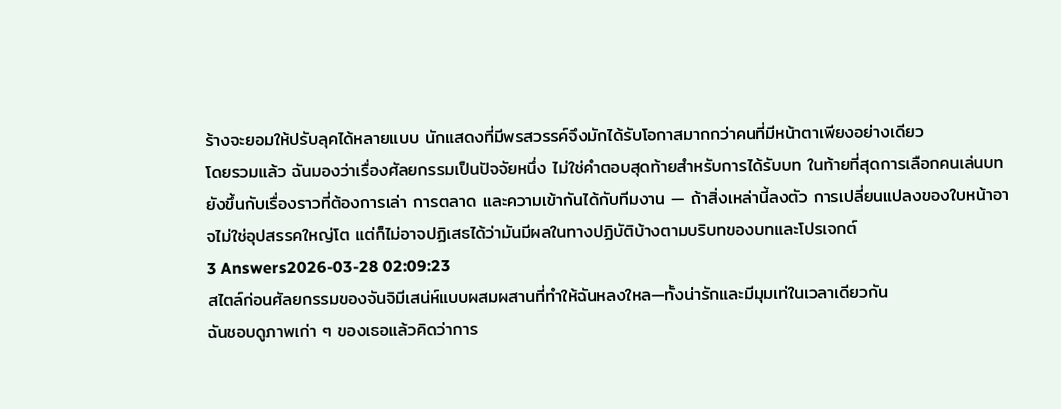ร้างจะยอมให้ปรับลุคได้หลายแบบ นักแสดงที่มีพรสวรรค์จึงมักได้รับโอกาสมากกว่าคนที่มีหน้าตาเพียงอย่างเดียว
โดยรวมแล้ว ฉันมองว่าเรื่องศัลยกรรมเป็นปัจจัยหนึ่ง ไม่ใช่คำตอบสุดท้ายสำหรับการได้รับบท ในท้ายที่สุดการเลือกคนเล่นบทยังขึ้นกับเรื่องราวที่ต้องการเล่า การตลาด และความเข้ากันได้กับทีมงาน — ถ้าสิ่งเหล่านี้ลงตัว การเปลี่ยนแปลงของใบหน้าอาจไม่ใช่อุปสรรคใหญ่โต แต่ก็ไม่อาจปฏิเสธได้ว่ามันมีผลในทางปฏิบัติบ้างตามบริบทของบทและโปรเจกต์
3 Answers2026-03-28 02:09:23
สไตล์ก่อนศัลยกรรมของจันจิมีเสน่ห์แบบผสมผสานที่ทำให้ฉันหลงใหล—ทั้งน่ารักและมีมุมเท่ในเวลาเดียวกัน
ฉันชอบดูภาพเก่า ๆ ของเธอแล้วคิดว่าการ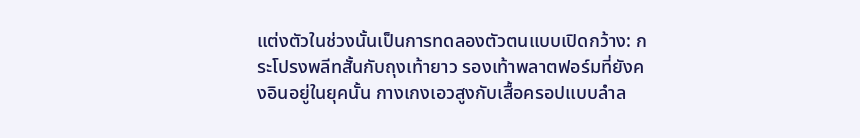แต่งตัวในช่วงนั้นเป็นการทดลองตัวตนแบบเปิดกว้าง: กระโปรงพลีทสั้นกับถุงเท้ายาว รองเท้าพลาตฟอร์มที่ยังคงอินอยู่ในยุคนั้น กางเกงเอวสูงกับเสื้อครอปแบบลำล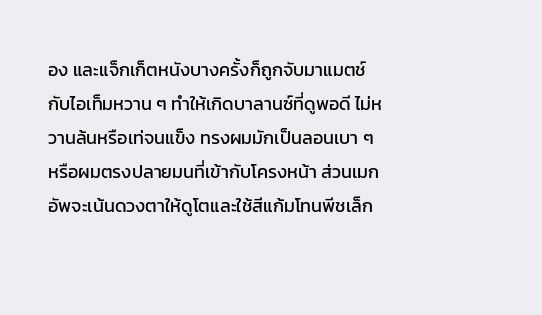อง และแจ็กเก็ตหนังบางครั้งก็ถูกจับมาแมตช์กับไอเท็มหวาน ๆ ทำให้เกิดบาลานซ์ที่ดูพอดี ไม่หวานล้นหรือเท่จนแข็ง ทรงผมมักเป็นลอนเบา ๆ หรือผมตรงปลายมนที่เข้ากับโครงหน้า ส่วนเมกอัพจะเน้นดวงตาให้ดูโตและใช้สีแก้มโทนพีชเล็ก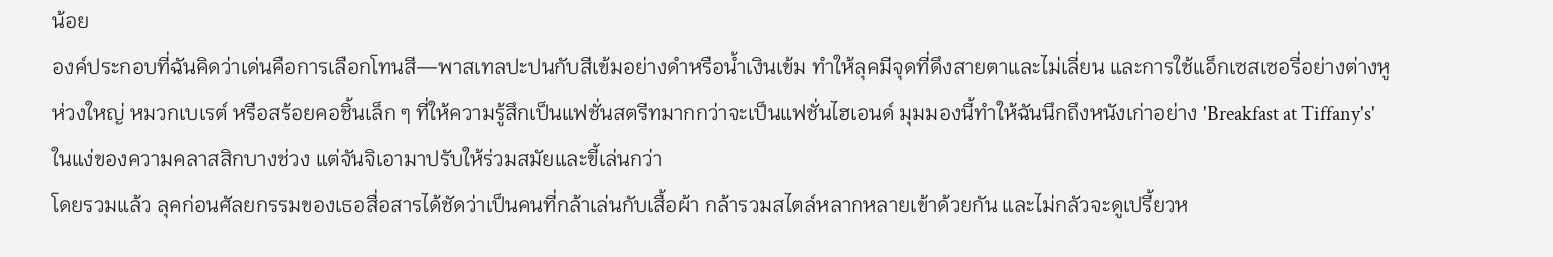น้อย
องค์ประกอบที่ฉันคิดว่าเด่นคือการเลือกโทนสี—พาสเทลปะปนกับสีเข้มอย่างดำหรือน้ำเงินเข้ม ทำให้ลุคมีจุดที่ดึงสายตาและไม่เลี่ยน และการใช้แอ็กเซสเซอรี่อย่างต่างหูห่วงใหญ่ หมวกเบเรต์ หรือสร้อยคอชิ้นเล็ก ๆ ที่ให้ความรู้สึกเป็นแฟชั่นสตรีทมากกว่าจะเป็นแฟชั่นไฮเอนด์ มุมมองนี้ทำให้ฉันนึกถึงหนังเก่าอย่าง 'Breakfast at Tiffany's' ในแง่ของความคลาสสิกบางช่วง แต่จันจิเอามาปรับให้ร่วมสมัยและขี้เล่นกว่า
โดยรวมแล้ว ลุคก่อนศัลยกรรมของเธอสื่อสารได้ชัดว่าเป็นคนที่กล้าเล่นกับเสื้อผ้า กล้ารวมสไตล์หลากหลายเข้าด้วยกัน และไม่กลัวจะดูเปรี้ยวห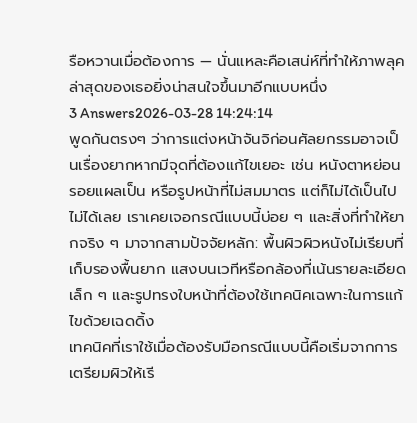รือหวานเมื่อต้องการ — นั่นแหละคือเสน่ห์ที่ทำให้ภาพลุคล่าสุดของเธอยิ่งน่าสนใจขึ้นมาอีกแบบหนึ่ง
3 Answers2026-03-28 14:24:14
พูดกันตรงๆ ว่าการแต่งหน้าจันจิก่อนศัลยกรรมอาจเป็นเรื่องยากหากมีจุดที่ต้องแก้ไขเยอะ เช่น หนังตาหย่อน รอยแผลเป็น หรือรูปหน้าที่ไม่สมมาตร แต่ก็ไม่ได้เป็นไปไม่ได้เลย เราเคยเจอกรณีแบบนี้บ่อย ๆ และสิ่งที่ทำให้ยากจริง ๆ มาจากสามปัจจัยหลัก: พื้นผิวผิวหนังไม่เรียบที่เก็บรองพื้นยาก แสงบนเวทีหรือกล้องที่เน้นรายละเอียดเล็ก ๆ และรูปทรงใบหน้าที่ต้องใช้เทคนิคเฉพาะในการแก้ไขด้วยเฉดดิ้ง
เทคนิคที่เราใช้เมื่อต้องรับมือกรณีแบบนี้คือเริ่มจากการเตรียมผิวให้เรี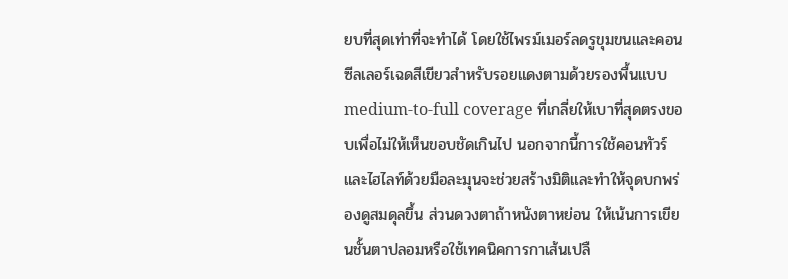ยบที่สุดเท่าที่จะทำได้ โดยใช้ไพรม์เมอร์ลดรูขุมขนและคอนซีลเลอร์เฉดสีเขียวสำหรับรอยแดงตามด้วยรองพื้นแบบ medium-to-full coverage ที่เกลี่ยให้เบาที่สุดตรงขอบเพื่อไม่ให้เห็นขอบชัดเกินไป นอกจากนี้การใช้คอนทัวร์และไฮไลท์ด้วยมือละมุนจะช่วยสร้างมิติและทำให้จุดบกพร่องดูสมดุลขึ้น ส่วนดวงตาถ้าหนังตาหย่อน ให้เน้นการเขียนชั้นตาปลอมหรือใช้เทคนิคการกาเส้นเปลื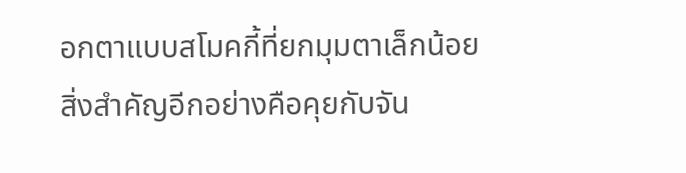อกตาแบบสโมคกี้ที่ยกมุมตาเล็กน้อย
สิ่งสำคัญอีกอย่างคือคุยกับจัน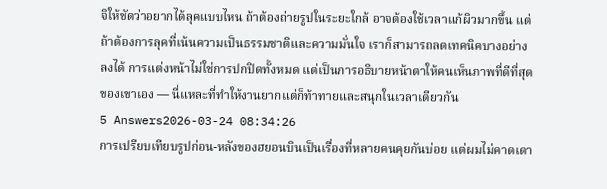จิให้ชัดว่าอยากได้ลุคแบบไหน ถ้าต้องถ่ายรูปในระยะใกล้ อาจต้องใช้เวลาแก้ผิวมากขึ้น แต่ถ้าต้องการลุคที่เน้นความเป็นธรรมชาติและความมั่นใจ เราก็สามารถลดเทคนิคบางอย่างลงได้ การแต่งหน้าไม่ใช่การปกปิดทั้งหมด แต่เป็นการอธิบายหน้าตาให้คนเห็นภาพที่ดีที่สุดของเขาเอง — นี่แหละที่ทำให้งานยากแต่ก็ท้าทายและสนุกในเวลาเดียวกัน
5 Answers2026-03-24 08:34:26
การเปรียบเทียบรูปก่อน-หลังของฮยอนบินเป็นเรื่องที่หลายคนคุยกันบ่อย แต่ผมไม่คาดเดา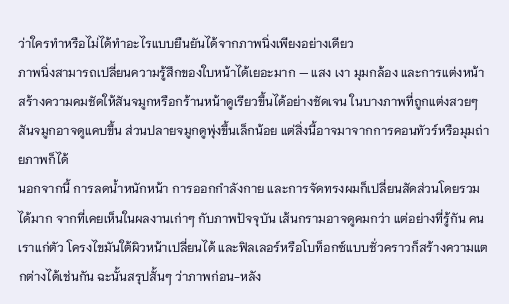ว่าใครทำหรือไม่ได้ทำอะไรแบบยืนยันได้จากภาพนิ่งเพียงอย่างเดียว
ภาพนิ่งสามารถเปลี่ยนความรู้สึกของใบหน้าได้เยอะมาก — แสง เงา มุมกล้อง และการแต่งหน้าสร้างความคมชัดให้สันจมูกหรือกร้านหน้าดูเรียวขึ้นได้อย่างชัดเจน ในบางภาพที่ถูกแต่งสวยๆ สันจมูกอาจดูแคบขึ้น ส่วนปลายจมูกดูพุ่งขึ้นเล็กน้อย แต่สิ่งนี้อาจมาจากการคอนทัวร์หรือมุมถ่ายภาพก็ได้
นอกจากนี้ การลดน้ำหนักหน้า การออกกำลังกาย และการจัดทรงผมก็เปลี่ยนสัดส่วนโดยรวมได้มาก จากที่เคยเห็นในผลงานเก่าๆ กับภาพปัจจุบัน เส้นกรามอาจดูคมกว่า แต่อย่างที่รู้กัน คนเราแก่ตัว โครงไขมันใต้ผิวหน้าเปลี่ยนได้ และฟิลเลอร์หรือโบท็อกซ์แบบชั่วคราวก็สร้างความแตกต่างได้เช่นกัน ฉะนั้นสรุปสั้นๆ ว่าภาพก่อน-หลัง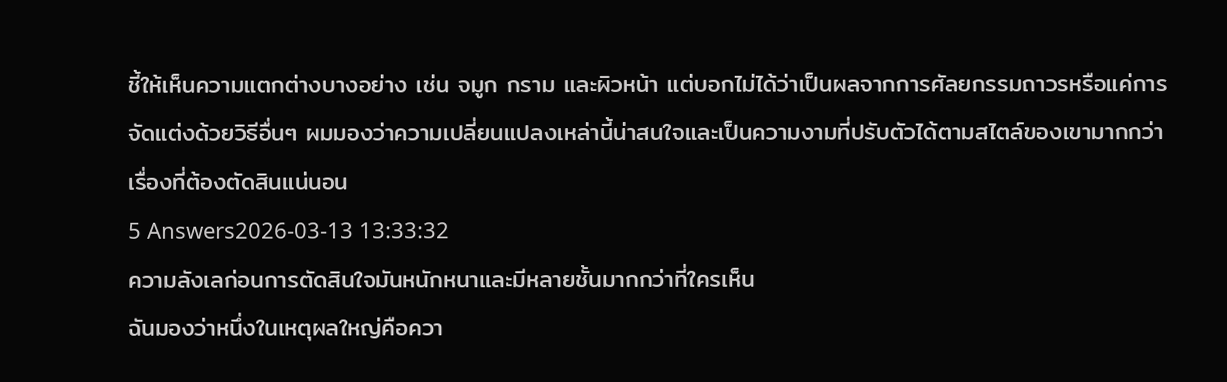ชี้ให้เห็นความแตกต่างบางอย่าง เช่น จมูก กราม และผิวหน้า แต่บอกไม่ได้ว่าเป็นผลจากการศัลยกรรมถาวรหรือแค่การจัดแต่งด้วยวิธีอื่นๆ ผมมองว่าความเปลี่ยนแปลงเหล่านี้น่าสนใจและเป็นความงามที่ปรับตัวได้ตามสไตล์ของเขามากกว่าเรื่องที่ต้องตัดสินแน่นอน
5 Answers2026-03-13 13:33:32
ความลังเลก่อนการตัดสินใจมันหนักหนาและมีหลายชั้นมากกว่าที่ใครเห็น
ฉันมองว่าหนึ่งในเหตุผลใหญ่คือควา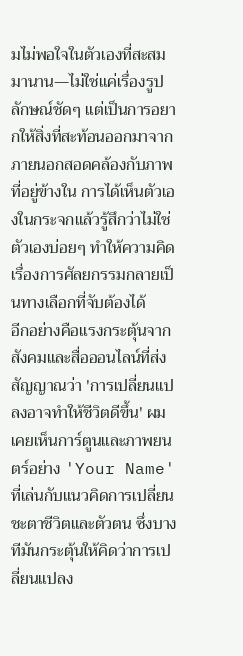มไม่พอใจในตัวเองที่สะสมมานาน—ไม่ใช่แค่เรื่องรูปลักษณ์ชัดๆ แต่เป็นการอยากให้สิ่งที่สะท้อนออกมาจากภายนอกสอดคล้องกับภาพที่อยู่ข้างใน การได้เห็นตัวเองในกระจกแล้วรู้สึกว่าไม่ใช่ตัวเองบ่อยๆ ทำให้ความคิดเรื่องการศัลยกรรมกลายเป็นทางเลือกที่จับต้องได้
อีกอย่างคือแรงกระตุ้นจากสังคมและสื่อออนไลน์ที่ส่งสัญญาณว่า 'การเปลี่ยนแปลงอาจทำให้ชีวิตดีขึ้น' ผมเคยเห็นการ์ตูนและภาพยนตร์อย่าง 'Your Name' ที่เล่นกับแนวคิดการเปลี่ยนชะตาชีวิตและตัวตน ซึ่งบางทีมันกระตุ้นให้คิดว่าการเปลี่ยนแปลง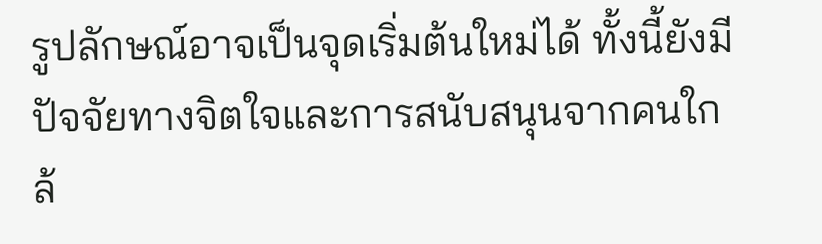รูปลักษณ์อาจเป็นจุดเริ่มต้นใหม่ได้ ทั้งนี้ยังมีปัจจัยทางจิตใจและการสนับสนุนจากคนใกล้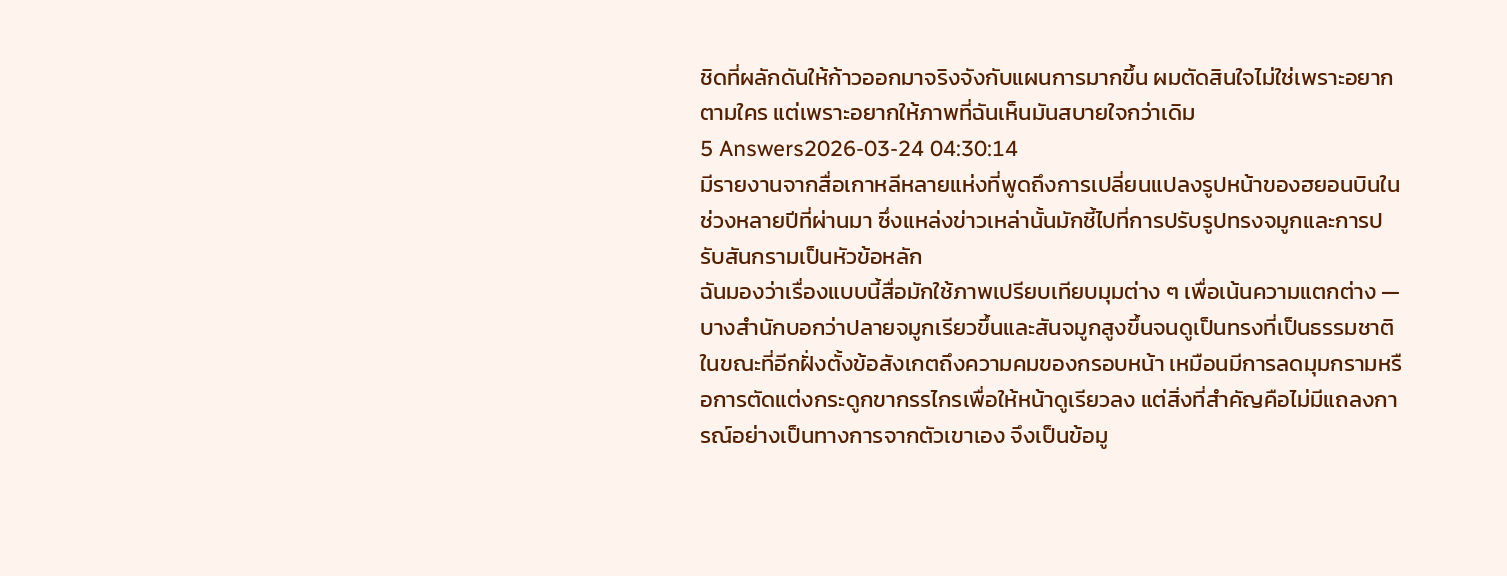ชิดที่ผลักดันให้ก้าวออกมาจริงจังกับแผนการมากขึ้น ผมตัดสินใจไม่ใช่เพราะอยากตามใคร แต่เพราะอยากให้ภาพที่ฉันเห็นมันสบายใจกว่าเดิม
5 Answers2026-03-24 04:30:14
มีรายงานจากสื่อเกาหลีหลายแห่งที่พูดถึงการเปลี่ยนแปลงรูปหน้าของฮยอนบินในช่วงหลายปีที่ผ่านมา ซึ่งแหล่งข่าวเหล่านั้นมักชี้ไปที่การปรับรูปทรงจมูกและการปรับสันกรามเป็นหัวข้อหลัก
ฉันมองว่าเรื่องแบบนี้สื่อมักใช้ภาพเปรียบเทียบมุมต่าง ๆ เพื่อเน้นความแตกต่าง — บางสำนักบอกว่าปลายจมูกเรียวขึ้นและสันจมูกสูงขึ้นจนดูเป็นทรงที่เป็นธรรมชาติ ในขณะที่อีกฝั่งตั้งข้อสังเกตถึงความคมของกรอบหน้า เหมือนมีการลดมุมกรามหรือการตัดแต่งกระดูกขากรรไกรเพื่อให้หน้าดูเรียวลง แต่สิ่งที่สำคัญคือไม่มีแถลงการณ์อย่างเป็นทางการจากตัวเขาเอง จึงเป็นข้อมู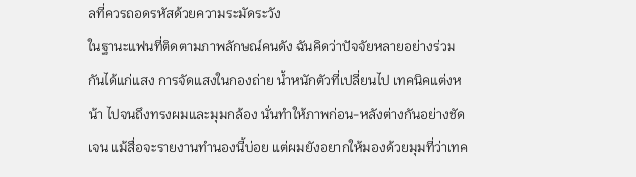ลที่ควรถอดรหัสด้วยความระมัดระวัง
ในฐานะแฟนที่ติดตามภาพลักษณ์คนดัง ฉันคิดว่าปัจจัยหลายอย่างร่วมกันได้แก่แสง การจัดแสงในกองถ่าย น้ำหนักตัวที่เปลี่ยนไป เทคนิคแต่งหน้า ไปจนถึงทรงผมและมุมกล้อง นั่นทำให้ภาพก่อน-หลังต่างกันอย่างชัดเจน แม้สื่อจะรายงานทำนองนี้บ่อย แต่ผมยังอยากให้มองด้วยมุมที่ว่าเทค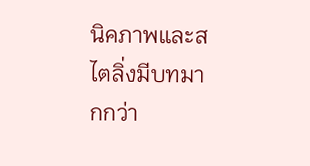นิคภาพและสไตลิ่งมีบทมากกว่า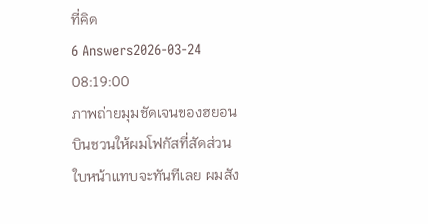ที่คิด
6 Answers2026-03-24 08:19:00
ภาพถ่ายมุมชัดเจนของฮยอนบินชวนให้ผมโฟกัสที่สัดส่วนใบหน้าแทบจะทันทีเลย ผมสัง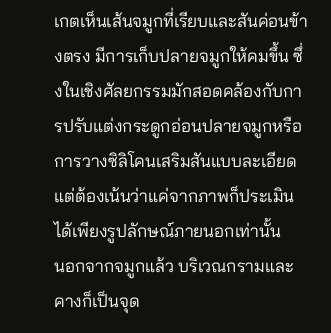เกตเห็นเส้นจมูกที่เรียบและสันค่อนข้างตรง มีการเก็บปลายจมูกให้คมขึ้น ซึ่งในเชิงศัลยกรรมมักสอดคล้องกับการปรับแต่งกระดูกอ่อนปลายจมูกหรือการวางซิลิโคนเสริมสันแบบละเอียด แต่ต้องเน้นว่าแค่จากภาพก็ประเมินได้เพียงรูปลักษณ์ภายนอกเท่านั้น
นอกจากจมูกแล้ว บริเวณกรามและคางก็เป็นจุด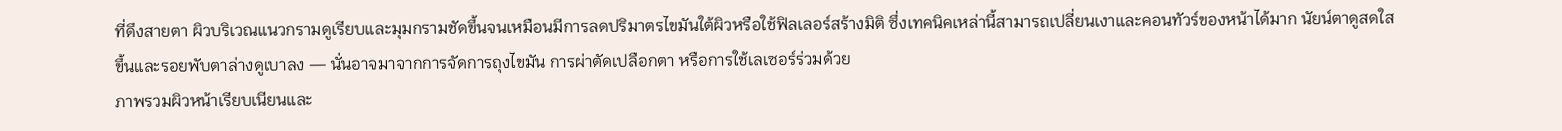ที่ดึงสายตา ผิวบริเวณแนวกรามดูเรียบและมุมกรามชัดขึ้นจนเหมือนมีการลดปริมาตรไขมันใต้ผิวหรือใช้ฟิลเลอร์สร้างมิติ ซึ่งเทคนิคเหล่านี้สามารถเปลี่ยนเงาและคอนทัวร์ของหน้าได้มาก นัยน์ตาดูสดใสขึ้นและรอยพับตาล่างดูเบาลง — นั่นอาจมาจากการจัดการถุงไขมัน การผ่าตัดเปลือกตา หรือการใช้เลเซอร์ร่วมด้วย
ภาพรวมผิวหน้าเรียบเนียนและ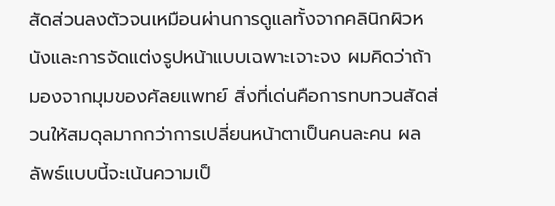สัดส่วนลงตัวจนเหมือนผ่านการดูแลทั้งจากคลินิกผิวหนังและการจัดแต่งรูปหน้าแบบเฉพาะเจาะจง ผมคิดว่าถ้ามองจากมุมของศัลยแพทย์ สิ่งที่เด่นคือการทบทวนสัดส่วนให้สมดุลมากกว่าการเปลี่ยนหน้าตาเป็นคนละคน ผลลัพธ์แบบนี้จะเน้นความเป็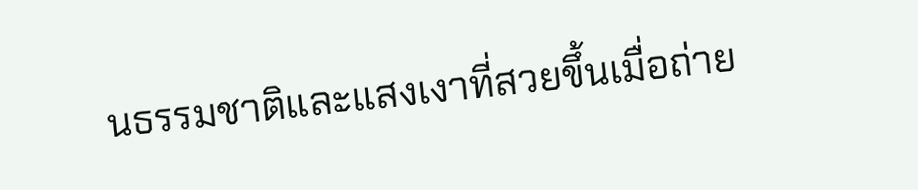นธรรมชาติและแสงเงาที่สวยขึ้นเมื่อถ่าย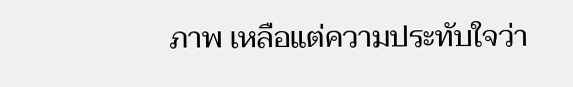ภาพ เหลือแต่ความประทับใจว่า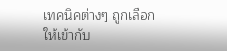เทคนิคต่างๆ ถูกเลือกให้เข้ากับ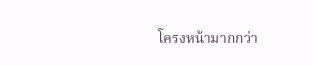โครงหน้ามากกว่า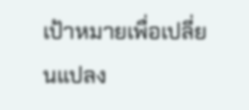เป้าหมายเพื่อเปลี่ยนแปลง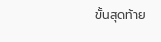ขั้นสุดท้าย